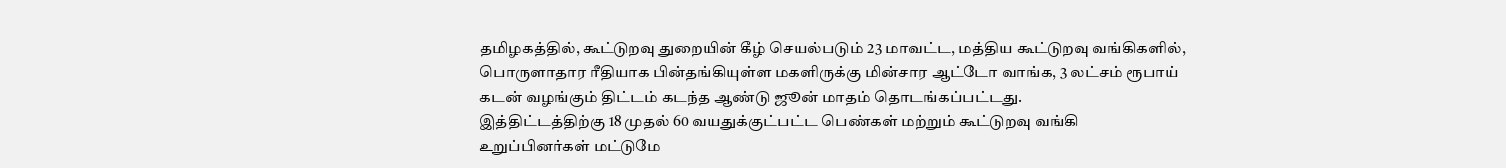தமிழகத்தில், கூட்டுறவு துறையின் கீழ் செயல்படும் 23 மாவட்ட, மத்திய கூட்டுறவு வங்கிகளில், பொருளாதார ரீதியாக பின்தங்கியுள்ள மகளிருக்கு மின்சார ஆட்டோ வாங்க, 3 லட்சம் ரூபாய் கடன் வழங்கும் திட்டம் கடந்த ஆண்டு ஜூன் மாதம் தொடங்கப்பட்டது.
இத்திட்டத்திற்கு 18 முதல் 60 வயதுக்குட்பட்ட பெண்கள் மற்றும் கூட்டுறவு வங்கி உறுப்பினர்கள் மட்டுமே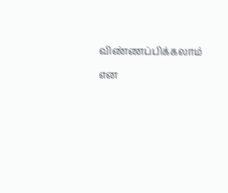விண்ணப்பிக்கலாம் என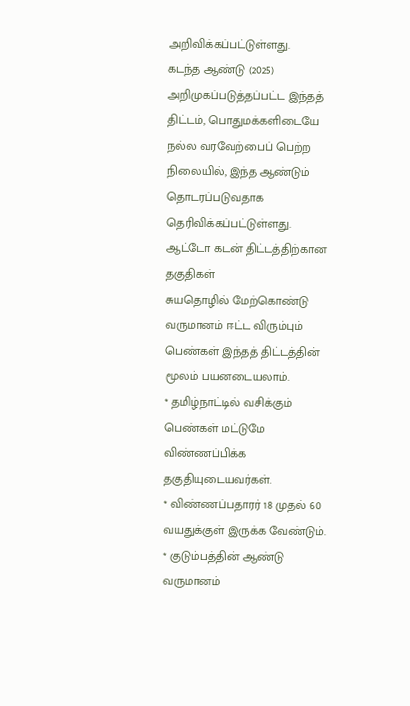அறிவிக்கப்பட்டுள்ளது.
கடந்த ஆண்டு (2025) அறிமுகப்படுத்தப்பட்ட இந்தத் திட்டம், பொதுமக்களிடையே நல்ல வரவேற்பைப் பெற்ற நிலையில், இந்த ஆண்டும் தொடரப்படுவதாக தெரிவிக்கப்பட்டுள்ளது.
ஆட்டோ கடன் திட்டத்திற்கான தகுதிகள்
சுயதொழில் மேற்கொண்டு வருமானம் ஈட்ட விரும்பும் பெண்கள் இந்தத் திட்டத்தின் மூலம் பயனடையலாம்.
* தமிழ்நாட்டில் வசிக்கும் பெண்கள் மட்டுமே விண்ணப்பிக்க தகுதியுடையவர்கள்.
* விண்ணப்பதாரர் 18 முதல் 60 வயதுக்குள் இருக்க வேண்டும்.
* குடும்பத்தின் ஆண்டு வருமானம்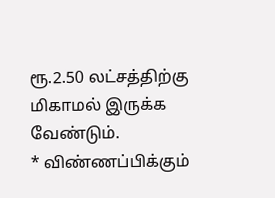ரூ.2.50 லட்சத்திற்கு மிகாமல் இருக்க வேண்டும்.
* விண்ணப்பிக்கும்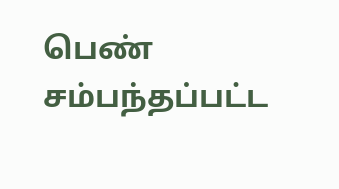பெண் சம்பந்தப்பட்ட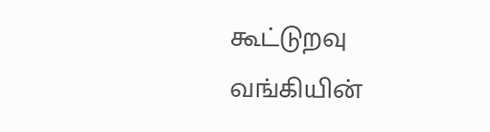கூட்டுறவு வங்கியின்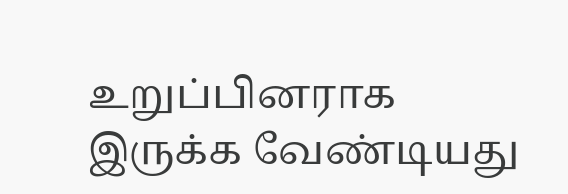உறுப்பினராக இருக்க வேண்டியது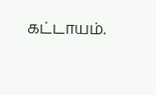கட்டாயம்.